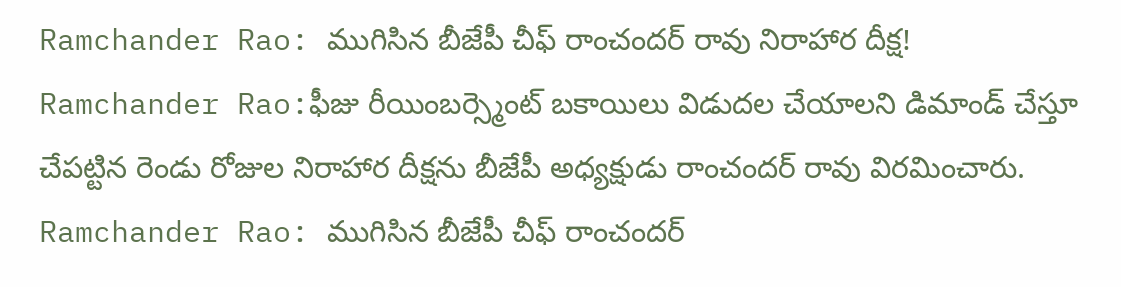Ramchander Rao: ముగిసిన బీజేపీ చీఫ్ రాంచందర్ రావు నిరాహార దీక్ష!
Ramchander Rao:ఫీజు రీయింబర్స్మెంట్ బకాయిలు విడుదల చేయాలని డిమాండ్ చేస్తూ చేపట్టిన రెండు రోజుల నిరాహార దీక్షను బీజేపీ అధ్యక్షుడు రాంచందర్ రావు విరమించారు.
Ramchander Rao: ముగిసిన బీజేపీ చీఫ్ రాంచందర్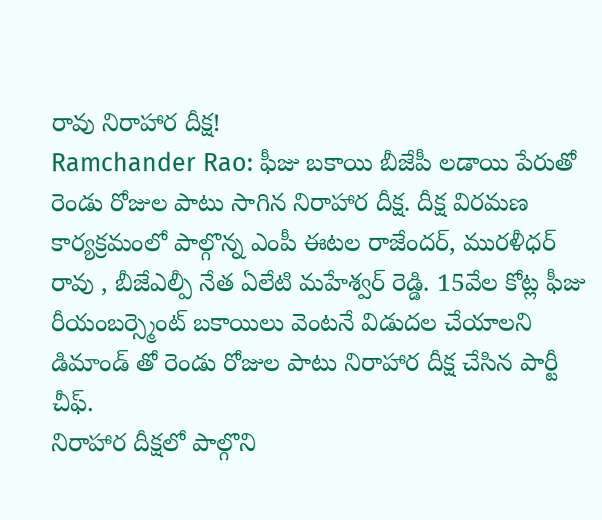రావు నిరాహార దీక్ష!
Ramchander Rao: ఫీజు బకాయి బీజేపీ లడాయి పేరుతో రెండు రోజుల పాటు సాగిన నిరాహార దీక్ష. దీక్ష విరమణ కార్యక్రమంలో పాల్గొన్న ఎంపీ ఈటల రాజేందర్, మురళీధర్ రావు , బీజేఎల్పీ నేత ఏలేటి మహేశ్వర్ రెడ్డి. 15వేల కోట్ల ఫీజు రీయంబర్స్మెంట్ బకాయిలు వెంటనే విడుదల చేయాలని డిమాండ్ తో రెండు రోజుల పాటు నిరాహార దీక్ష చేసిన పార్టీ చీఫ్.
నిరాహార దీక్షలో పాల్గొని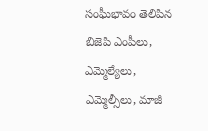సంఘీభావం తెలిపిన బిజెపి ఎంపీలు, ఎమ్మెల్యేలు, ఎమ్మెల్సీలు, మాజీ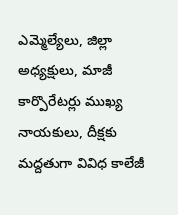ఎమ్మెల్యేలు, జిల్లా అధ్యక్షులు, మాజీ కార్పొరేటర్లు ముఖ్య నాయకులు, దీక్షకు మద్దతుగా వివిధ కాలేజీ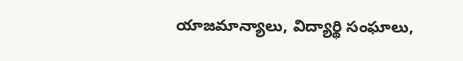యాజమాన్యాలు, విద్యార్థి సంఘాలు,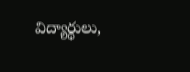విద్యార్థులు,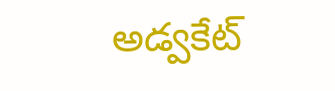అడ్వకేట్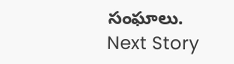సంఘాలు.
Next Story